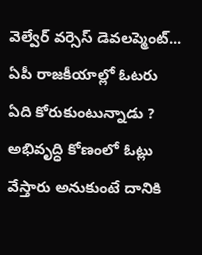వెల్వేర్ వర్సెస్ డెవలప్మెంట్... ఏపీ రాజకీయాల్లో ఓటరు ఏది కోరుకుంటున్నాడు ?
అభివృద్ధి కోణంలో ఓట్లు వేస్తారు అనుకుంటే దానికి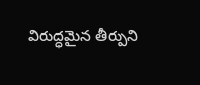విరుద్ధమైన తీర్పుని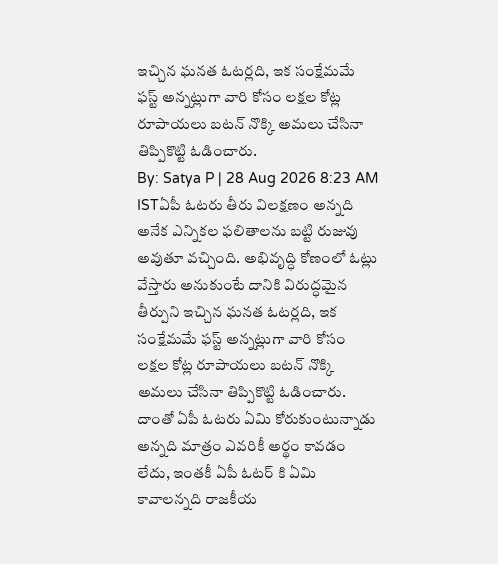ఇచ్చిన ఘనత ఓటర్లది, ఇక సంక్షేమమే ఫస్ట్ అన్నట్లుగా వారి కోసం లక్షల కోట్ల రూపాయలు బటన్ నొక్కి అమలు చేసినా తిప్పికొట్టి ఓడించారు.
By: Satya P | 28 Aug 2026 8:23 AM ISTఏపీ ఓటరు తీరు విలక్షణం అన్నది అనేక ఎన్నికల ఫలితాలను బట్టి రుజువు అవుతూ వచ్చింది. అభివృద్ధి కోణంలో ఓట్లు వేస్తారు అనుకుంటే దానికి విరుద్ధమైన తీర్పుని ఇచ్చిన ఘనత ఓటర్లది, ఇక సంక్షేమమే ఫస్ట్ అన్నట్లుగా వారి కోసం లక్షల కోట్ల రూపాయలు బటన్ నొక్కి అమలు చేసినా తిప్పికొట్టి ఓడించారు. దాంతో ఏపీ ఓటరు ఏమి కోరుకుంటున్నాడు అన్నది మాత్రం ఎవరికీ అర్థం కావడం లేదు, ఇంతకీ ఏపీ ఓటర్ కి ఏమి కావాలన్నది రాజకీయ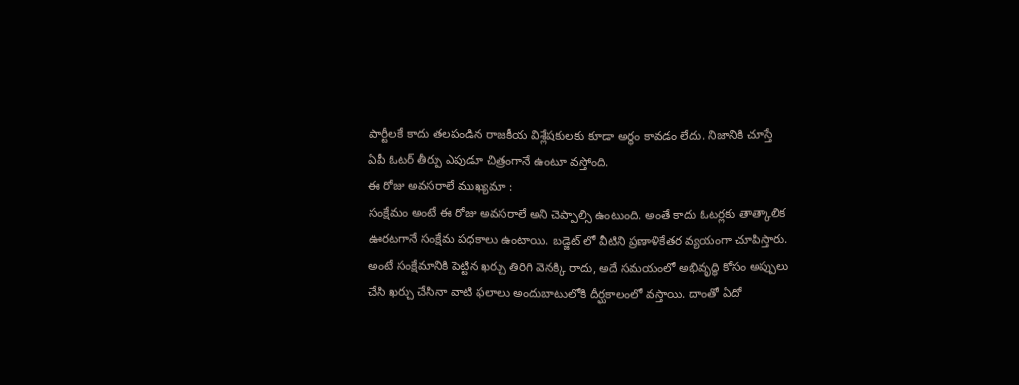పార్టీలకే కాదు తలపండిన రాజకీయ విశ్లేషకులకు కూడా అర్థం కావడం లేదు. నిజానికి చూస్తే ఏపీ ఓటర్ తీర్పు ఎపుడూ చిత్రంగానే ఉంటూ వస్తోంది.
ఈ రోజు అవసరాలే ముఖ్యమా :
సంక్షేమం అంటే ఈ రోజు అవసరాలే అని చెప్పాల్సి ఉంటుంది. అంతే కాదు ఓటర్లకు తాత్కాలిక ఊరటగానే సంక్షేమ పధకాలు ఉంటాయి. బడ్జెట్ లో వీటిని ప్రణాళికేతర వ్యయంగా చూపిస్తారు. అంటే సంక్షేమానికి పెట్టిన ఖర్చు తిరిగి వెనక్కి రాదు, అదే సమయంలో అభివృద్ధి కోసం అప్పులు చేసి ఖర్చు చేసినా వాటి ఫలాలు అందుబాటులోకి దీర్ఘకాలంలో వస్తాయి. దాంతో ఏదో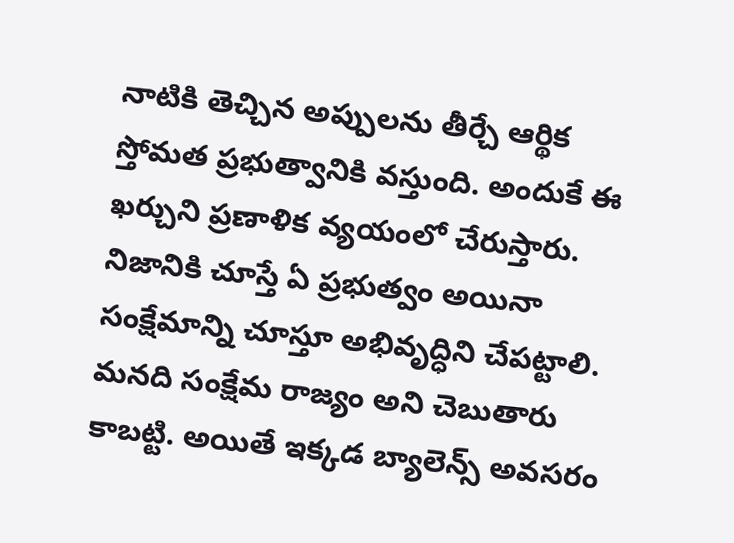నాటికి తెచ్చిన అప్పులను తీర్చే ఆర్థిక స్తోమత ప్రభుత్వానికి వస్తుంది. అందుకే ఈ ఖర్చుని ప్రణాళిక వ్యయంలో చేరుస్తారు. నిజానికి చూస్తే ఏ ప్రభుత్వం అయినా సంక్షేమాన్ని చూస్తూ అభివృద్ధిని చేపట్టాలి. మనది సంక్షేమ రాజ్యం అని చెబుతారు కాబట్టి. అయితే ఇక్కడ బ్యాలెన్స్ అవసరం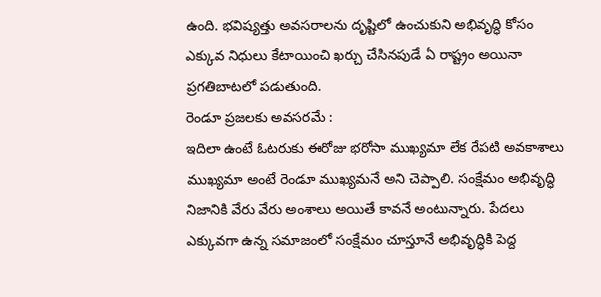ఉంది. భవిష్యత్తు అవసరాలను దృష్టిలో ఉంచుకుని అభివృద్ధి కోసం ఎక్కువ నిధులు కేటాయించి ఖర్చు చేసినపుడే ఏ రాష్ట్రం అయినా ప్రగతిబాటలో పడుతుంది.
రెండూ ప్రజలకు అవసరమే :
ఇదిలా ఉంటే ఓటరుకు ఈరోజు భరోసా ముఖ్యమా లేక రేపటి అవకాశాలు ముఖ్యమా అంటే రెండూ ముఖ్యమనే అని చెప్పాలి. సంక్షేమం అభివృద్ధి నిజానికి వేరు వేరు అంశాలు అయితే కావనే అంటున్నారు. పేదలు ఎక్కువగా ఉన్న సమాజంలో సంక్షేమం చూస్తూనే అభివృద్ధికి పెద్ద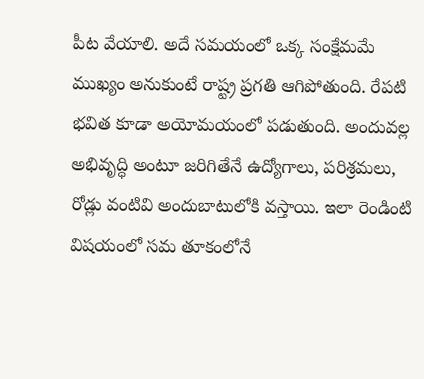పీట వేయాలి. అదే సమయంలో ఒక్క సంక్షేమమే ముఖ్యం అనుకుంటే రాష్ట్ర ప్రగతి ఆగిపోతుంది. రేపటి భవిత కూడా అయోమయంలో పడుతుంది. అందువల్ల అభివృద్ధి అంటూ జరిగితేనే ఉద్యోగాలు, పరిశ్రమలు, రోడ్లు వంటివి అందుబాటులోకి వస్తాయి. ఇలా రెండింటి విషయంలో సమ తూకంలోనే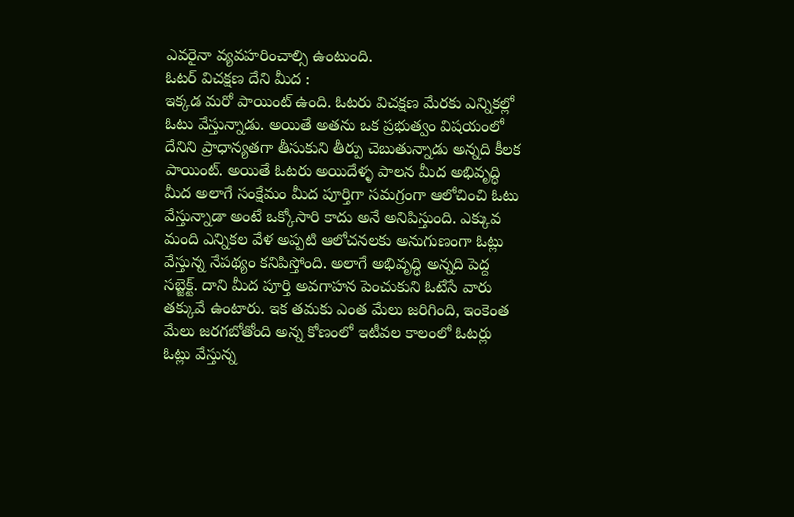ఎవరైనా వ్యవహరించాల్సి ఉంటుంది.
ఓటర్ విచక్షణ దేని మీద :
ఇక్కడ మరో పాయింట్ ఉంది. ఓటరు విచక్షణ మేరకు ఎన్నికల్లో ఓటు వేస్తున్నాడు. అయితే అతను ఒక ప్రభుత్వం విషయంలో దేనిని ప్రాధాన్యతగా తీసుకుని తీర్పు చెబుతున్నాడు అన్నది కీలక పాయింట్. అయితే ఓటరు అయిదేళ్ళ పాలన మీద అభివృద్ధి మీద అలాగే సంక్షేమం మీద పూర్తిగా సమగ్రంగా ఆలోచించి ఓటు వేస్తున్నాడా అంటే ఒక్కోసారి కాదు అనే అనిపిస్తుంది. ఎక్కువ మంది ఎన్నికల వేళ అప్పటి ఆలోచనలకు అనుగుణంగా ఓట్లు వేస్తున్న నేపథ్యం కనిపిస్తోంది. అలాగే అభివృద్ధి అన్నది పెద్ద సబ్జెక్ట్. దాని మీద పూర్తి అవగాహన పెంచుకుని ఓటేసే వారు తక్కువే ఉంటారు. ఇక తమకు ఎంత మేలు జరిగింది, ఇంకెంత మేలు జరగబోతోంది అన్న కోణంలో ఇటీవల కాలంలో ఓటర్లు ఓట్లు వేస్తున్న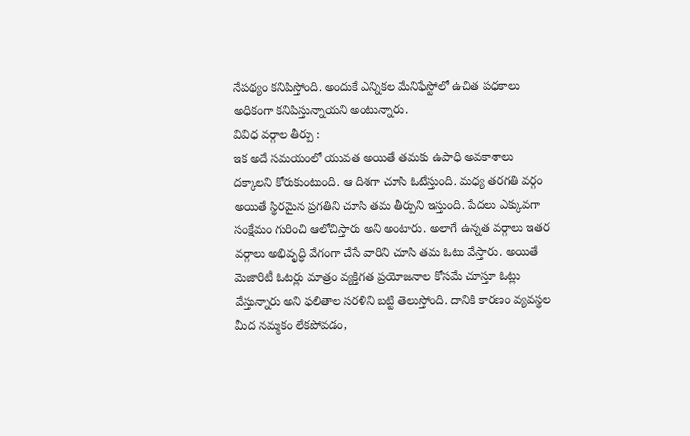నేపథ్యం కనిపిస్తోంది. అందుకే ఎన్నికల మేనిఫేస్టోలో ఉచిత పధకాలు అధికంగా కనిపిస్తున్నాయని అంటున్నారు.
వివిధ వర్గాల తీర్పు :
ఇక అదే సమయంలో యువత అయితే తమకు ఉపాధి అవకాశాలు దక్కాలని కోరుకుంటుంది. ఆ దిశగా చూసి ఓటేస్తుంది. మధ్య తరగతి వర్గం అయితే స్థిరమైన ప్రగతిని చూసి తమ తీర్పుని ఇస్తుంది. పేదలు ఎక్కువగా సంక్షేమం గురించి ఆలోచిస్తారు అని అంటారు. అలాగే ఉన్నత వర్గాలు ఇతర వర్గాలు అభివృద్ధి వేగంగా చేసే వారిని చూసి తమ ఓటు వేస్తారు. అయితే మెజారిటీ ఓటర్లు మాత్రం వ్యక్తిగత ప్రయోజనాల కోసమే చూస్తూ ఓట్లు వేస్తున్నారు అని ఫలితాల సరళిని బట్టి తెలుస్తోంది. దానికి కారణం వ్యవస్థల మీద నమ్మకం లేకపోవడం,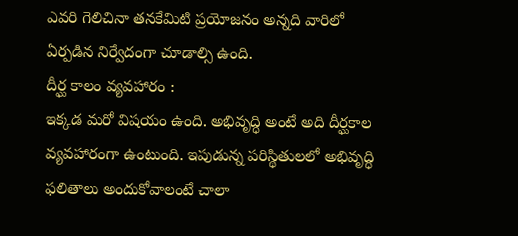ఎవరి గెలిచినా తనకేమిటి ప్రయోజనం అన్నది వారిలో ఏర్పడిన నిర్వేదంగా చూడాల్సి ఉంది.
దీర్ఘ కాలం వ్యవహారం :
ఇక్కడ మరో విషయం ఉంది. అభివృద్ధి అంటే అది దీర్ఘకాల వ్యవహారంగా ఉంటుంది. ఇపుడున్న పరిస్థితులలో అభివృద్ధి ఫలితాలు అందుకోవాలంటే చాలా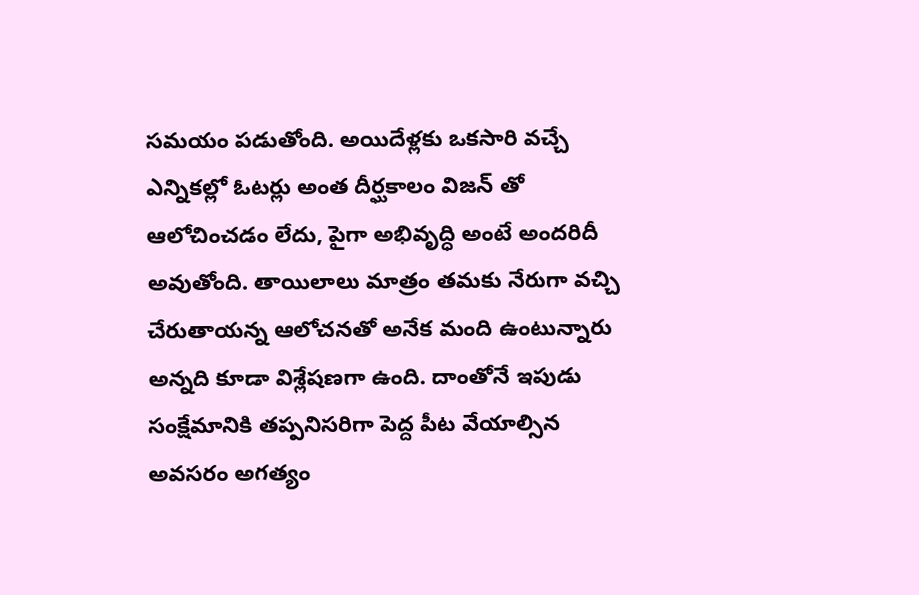సమయం పడుతోంది. అయిదేళ్లకు ఒకసారి వచ్చే ఎన్నికల్లో ఓటర్లు అంత దీర్ఘకాలం విజన్ తో ఆలోచించడం లేదు, పైగా అభివృద్ధి అంటే అందరిదీ అవుతోంది. తాయిలాలు మాత్రం తమకు నేరుగా వచ్చి చేరుతాయన్న ఆలోచనతో అనేక మంది ఉంటున్నారు అన్నది కూడా విశ్లేషణగా ఉంది. దాంతోనే ఇపుడు సంక్షేమానికి తప్పనిసరిగా పెద్ద పీట వేయాల్సిన అవసరం అగత్యం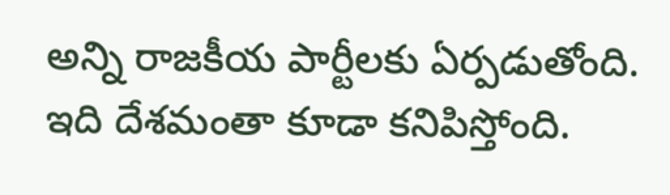అన్ని రాజకీయ పార్టీలకు ఏర్పడుతోంది. ఇది దేశమంతా కూడా కనిపిస్తోంది.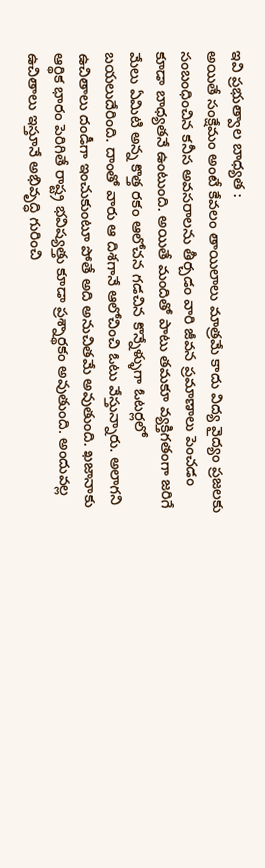ఇవి ప్రభుత్వాల బాధ్యత :
అయితే సంక్షేమం అంటే కేవలం తాయిలాలు మాత్రమే కాదు విద్య వైద్యం ప్రజలకు సంబంధించిన కనీస అవసరాలను తీర్చడం వారి జీవన ప్రమాణాలు పెంచడం కూడా బాధ్యతనే ఉంటుంది. అయితే మందితో పాటు తమకూ వ్యక్తిగతంగా జరిగే మేలు ఏమిటి అన్న కొత్త రకం ఆలోచన గడచిన కొన్నేళ్ళుగా ఓటర్లలో బయలుదేరింది. దాంతో వారు ఆ దిశగానే ఆలోచించి ఓటు వేస్తున్నారు. అలాగని ఉచితాలు దండీగా ఇంచుకుంటూ పోతే అది అనుచితమే అవుతుంది. ఖజానాకు ఆర్థిక భారం పెరిగితే రాష్ట్ర భవిష్యత్తు కూడా ప్రశ్నార్థకం అవుతుంది. అందువల్ల ఉచితాలు ఇస్తూనే అభివృద్ధి గురించి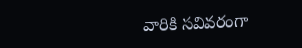వారికి సవివరంగా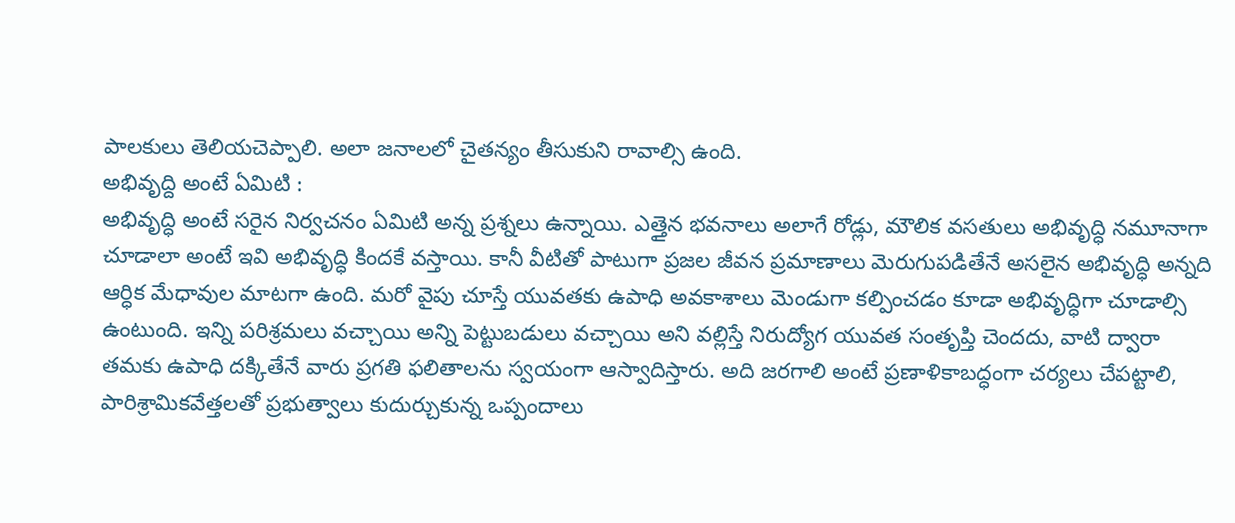పాలకులు తెలియచెప్పాలి. అలా జనాలలో చైతన్యం తీసుకుని రావాల్సి ఉంది.
అభివృద్ది అంటే ఏమిటి :
అభివృద్ధి అంటే సరైన నిర్వచనం ఏమిటి అన్న ప్రశ్నలు ఉన్నాయి. ఎత్తైన భవనాలు అలాగే రోడ్లు, మౌలిక వసతులు అభివృద్ధి నమూనాగా చూడాలా అంటే ఇవి అభివృద్ధి కిందకే వస్తాయి. కానీ వీటితో పాటుగా ప్రజల జీవన ప్రమాణాలు మెరుగుపడితేనే అసలైన అభివృద్ధి అన్నది ఆర్ధిక మేధావుల మాటగా ఉంది. మరో వైపు చూస్తే యువతకు ఉపాధి అవకాశాలు మెండుగా కల్పించడం కూడా అభివృద్ధిగా చూడాల్సి ఉంటుంది. ఇన్ని పరిశ్రమలు వచ్చాయి అన్ని పెట్టుబడులు వచ్చాయి అని వల్లిస్తే నిరుద్యోగ యువత సంతృప్తి చెందదు, వాటి ద్వారా తమకు ఉపాధి దక్కితేనే వారు ప్రగతి ఫలితాలను స్వయంగా ఆస్వాదిస్తారు. అది జరగాలి అంటే ప్రణాళికాబద్ధంగా చర్యలు చేపట్టాలి, పారిశ్రామికవేత్తలతో ప్రభుత్వాలు కుదుర్చుకున్న ఒప్పందాలు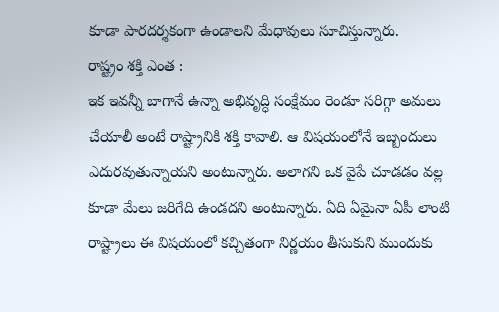కూడా పారదర్శకంగా ఉండాలని మేధావులు సూచిస్తున్నారు.
రాష్ట్రం శక్తి ఎంత :
ఇక ఇవన్నీ బాగానే ఉన్నా అభివృద్ధి సంక్షేమం రెండూ సరిగ్గా అమలు చేయాలీ అంటే రాష్ట్రానికి శక్తి కావాలి. ఆ విషయంలోనే ఇబ్బందులు ఎదురవుతున్నాయని అంటున్నారు. అలాగని ఒక వైపే చూడడం వల్ల కూడా మేలు జరిగేది ఉండదని అంటున్నారు. ఏది ఏమైనా ఏపీ లాంటి రాష్ట్రాలు ఈ విషయంలో కచ్చితంగా నిర్ణయం తీసుకుని ముందుకు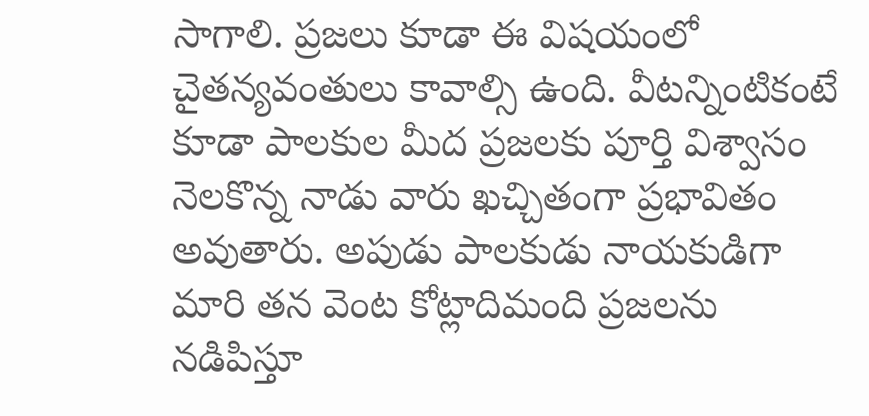సాగాలి. ప్రజలు కూడా ఈ విషయంలో చైతన్యవంతులు కావాల్సి ఉంది. వీటన్నింటికంటే కూడా పాలకుల మీద ప్రజలకు పూర్తి విశ్వాసం నెలకొన్న నాడు వారు ఖచ్చితంగా ప్రభావితం అవుతారు. అపుడు పాలకుడు నాయకుడిగా మారి తన వెంట కోట్లాదిమంది ప్రజలను నడిపిస్తూ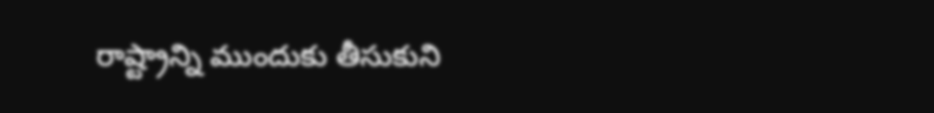రాష్ట్రాన్ని ముందుకు తీసుకుని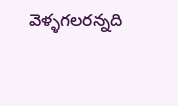వెళ్ళగలరన్నది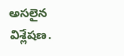అసలైన విశ్లేషణ.